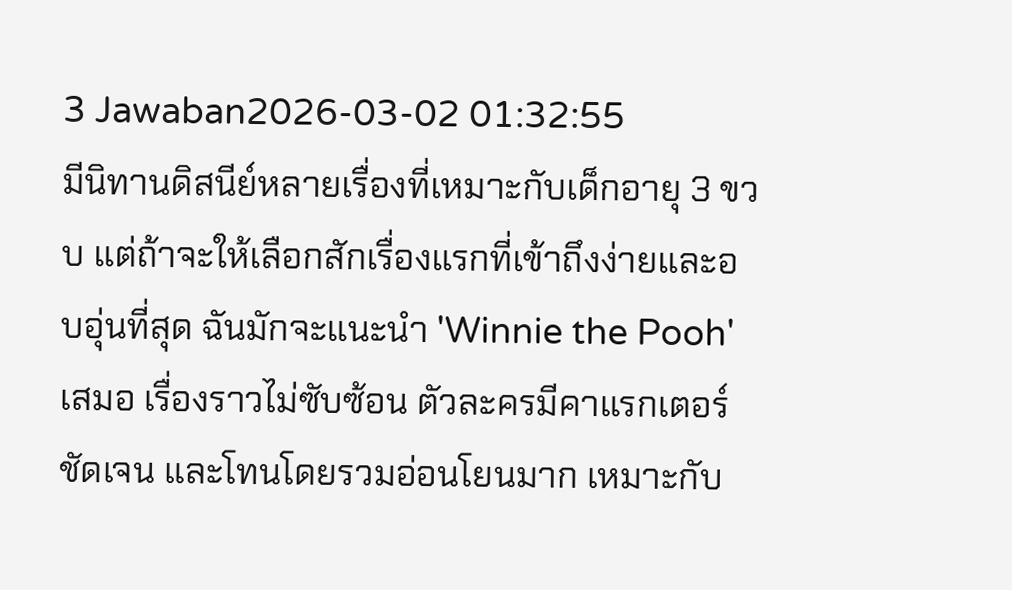3 Jawaban2026-03-02 01:32:55
มีนิทานดิสนีย์หลายเรื่องที่เหมาะกับเด็กอายุ 3 ขวบ แต่ถ้าจะให้เลือกสักเรื่องแรกที่เข้าถึงง่ายและอบอุ่นที่สุด ฉันมักจะแนะนำ 'Winnie the Pooh' เสมอ เรื่องราวไม่ซับซ้อน ตัวละครมีคาแรกเตอร์ชัดเจน และโทนโดยรวมอ่อนโยนมาก เหมาะกับ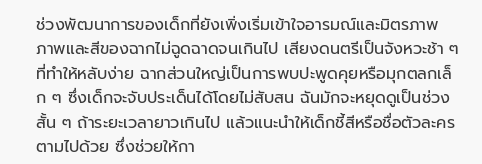ช่วงพัฒนาการของเด็กที่ยังเพิ่งเริ่มเข้าใจอารมณ์และมิตรภาพ
ภาพและสีของฉากไม่ฉูดฉาดจนเกินไป เสียงดนตรีเป็นจังหวะช้า ๆ ที่ทำให้หลับง่าย ฉากส่วนใหญ่เป็นการพบปะพูดคุยหรือมุกตลกเล็ก ๆ ซึ่งเด็กจะจับประเด็นได้โดยไม่สับสน ฉันมักจะหยุดดูเป็นช่วงสั้น ๆ ถ้าระยะเวลายาวเกินไป แล้วแนะนำให้เด็กชี้สีหรือชื่อตัวละครตามไปด้วย ซึ่งช่วยให้กา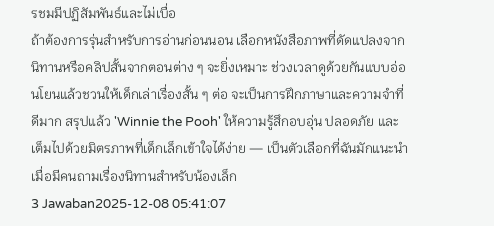รชมมีปฏิสัมพันธ์และไม่เบื่อ
ถ้าต้องการรุ่นสำหรับการอ่านก่อนนอน เลือกหนังสือภาพที่ดัดแปลงจากนิทานหรือคลิปสั้นจากตอนต่าง ๆ จะยิ่งเหมาะ ช่วงเวลาดูด้วยกันแบบอ่อนโยนแล้วชวนให้เด็กเล่าเรื่องสั้น ๆ ต่อ จะเป็นการฝึกภาษาและความจำที่ดีมาก สรุปแล้ว 'Winnie the Pooh' ให้ความรู้สึกอบอุ่น ปลอดภัย และเต็มไปด้วยมิตรภาพที่เด็กเล็กเข้าใจได้ง่าย — เป็นตัวเลือกที่ฉันมักแนะนำเมื่อมีคนถามเรื่องนิทานสำหรับน้องเล็ก
3 Jawaban2025-12-08 05:41:07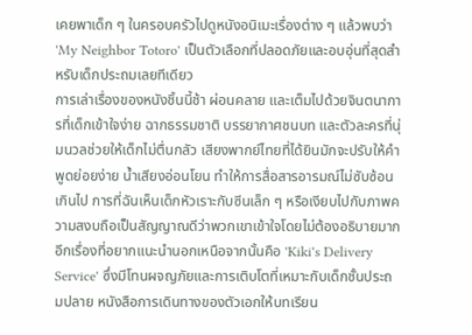เคยพาเด็ก ๆ ในครอบครัวไปดูหนังอนิเมะเรื่องต่าง ๆ แล้วพบว่า 'My Neighbor Totoro' เป็นตัวเลือกที่ปลอดภัยและอบอุ่นที่สุดสำหรับเด็กประถมเลยทีเดียว
การเล่าเรื่องของหนังชิ้นนี้ช้า ผ่อนคลาย และเต็มไปด้วยจินตนาการที่เด็กเข้าใจง่าย ฉากธรรมชาติ บรรยากาศชนบท และตัวละครที่นุ่มนวลช่วยให้เด็กไม่ตื่นกลัว เสียงพากย์ไทยที่ได้ยินมักจะปรับให้คำพูดย่อยง่าย น้ำเสียงอ่อนโยน ทำให้การสื่อสารอารมณ์ไม่ซับซ้อนเกินไป การที่ฉันเห็นเด็กหัวเราะกับซีนเล็ก ๆ หรือเงียบไปกับภาพความสงบถือเป็นสัญญาณดีว่าพวกเขาเข้าใจโดยไม่ต้องอธิบายมาก
อีกเรื่องที่อยากแนะนำนอกเหนือจากนั้นคือ 'Kiki's Delivery Service' ซึ่งมีโทนผจญภัยและการเติบโตที่เหมาะกับเด็กชั้นประถมปลาย หนังสือการเดินทางของตัวเอกให้บทเรียน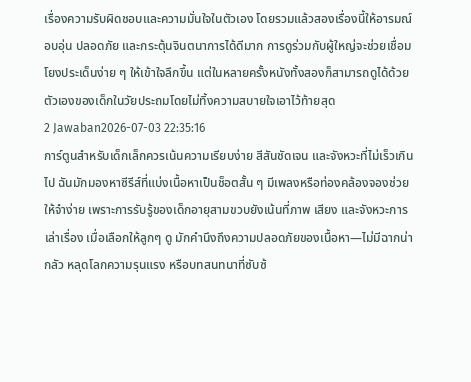เรื่องความรับผิดชอบและความมั่นใจในตัวเอง โดยรวมแล้วสองเรื่องนี้ให้อารมณ์อบอุ่น ปลอดภัย และกระตุ้นจินตนาการได้ดีมาก การดูร่วมกับผู้ใหญ่จะช่วยเชื่อมโยงประเด็นง่าย ๆ ให้เข้าใจลึกขึ้น แต่ในหลายครั้งหนังทั้งสองก็สามารถดูได้ด้วยตัวเองของเด็กในวัยประถมโดยไม่ทิ้งความสบายใจเอาไว้ท้ายสุด
2 Jawaban2026-07-03 22:35:16
การ์ตูนสำหรับเด็กเล็กควรเน้นความเรียบง่าย สีสันชัดเจน และจังหวะที่ไม่เร็วเกินไป ฉันมักมองหาซีรีส์ที่แบ่งเนื้อหาเป็นช็อตสั้น ๆ มีเพลงหรือท่องคล้องจองช่วยให้จำง่าย เพราะการรับรู้ของเด็กอายุสามขวบยังเน้นที่ภาพ เสียง และจังหวะการเล่าเรื่อง เมื่อเลือกให้ลูกๆ ดู มักคำนึงถึงความปลอดภัยของเนื้อหา—ไม่มีฉากน่ากลัว หลุดโลกความรุนแรง หรือบทสนทนาที่ซับซ้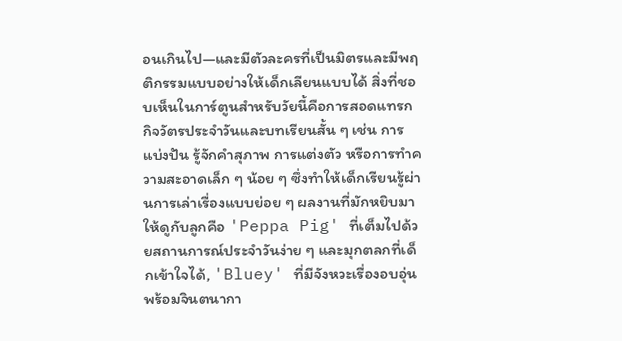อนเกินไป—และมีตัวละครที่เป็นมิตรและมีพฤติกรรมแบบอย่างให้เด็กเลียนแบบได้ สิ่งที่ชอบเห็นในการ์ตูนสำหรับวัยนี้คือการสอดแทรกกิจวัตรประจำวันและบทเรียนสั้น ๆ เช่น การแบ่งปัน รู้จักคำสุภาพ การแต่งตัว หรือการทำความสะอาดเล็ก ๆ น้อย ๆ ซึ่งทำให้เด็กเรียนรู้ผ่านการเล่าเรื่องแบบย่อย ๆ ผลงานที่มักหยิบมาให้ดูกับลูกคือ 'Peppa Pig' ที่เต็มไปด้วยสถานการณ์ประจำวันง่าย ๆ และมุกตลกที่เด็กเข้าใจได้, 'Bluey' ที่มีจังหวะเรื่องอบอุ่นพร้อมจินตนากา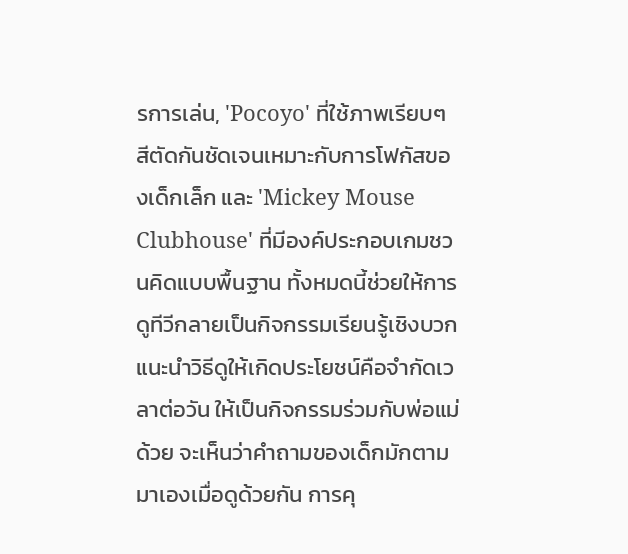รการเล่น, 'Pocoyo' ที่ใช้ภาพเรียบๆ สีตัดกันชัดเจนเหมาะกับการโฟกัสของเด็กเล็ก และ 'Mickey Mouse Clubhouse' ที่มีองค์ประกอบเกมชวนคิดแบบพื้นฐาน ทั้งหมดนี้ช่วยให้การดูทีวีกลายเป็นกิจกรรมเรียนรู้เชิงบวก แนะนำวิธีดูให้เกิดประโยชน์คือจำกัดเวลาต่อวัน ให้เป็นกิจกรรมร่วมกับพ่อแม่ด้วย จะเห็นว่าคำถามของเด็กมักตามมาเองเมื่อดูด้วยกัน การคุ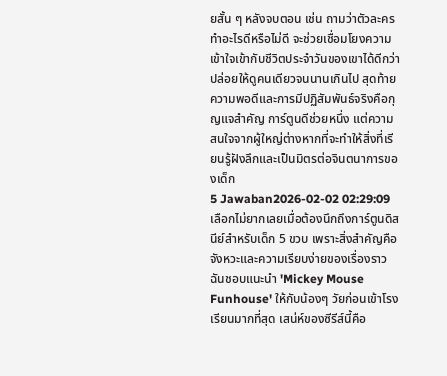ยสั้น ๆ หลังจบตอน เช่น ถามว่าตัวละครทำอะไรดีหรือไม่ดี จะช่วยเชื่อมโยงความเข้าใจเข้ากับชีวิตประจำวันของเขาได้ดีกว่าปล่อยให้ดูคนเดียวจนนานเกินไป สุดท้ายความพอดีและการมีปฏิสัมพันธ์จริงคือกุญแจสำคัญ การ์ตูนดีช่วยหนึ่ง แต่ความสนใจจากผู้ใหญ่ต่างหากที่จะทำให้สิ่งที่เรียนรู้ฝังลึกและเป็นมิตรต่อจินตนาการของเด็ก
5 Jawaban2026-02-02 02:29:09
เลือกไม่ยากเลยเมื่อต้องนึกถึงการ์ตูนดิสนีย์สำหรับเด็ก 5 ขวบ เพราะสิ่งสำคัญคือจังหวะและความเรียบง่ายของเรื่องราว
ฉันชอบแนะนำ 'Mickey Mouse Funhouse' ให้กับน้องๆ วัยก่อนเข้าโรงเรียนมากที่สุด เสน่ห์ของซีรีส์นี้คือ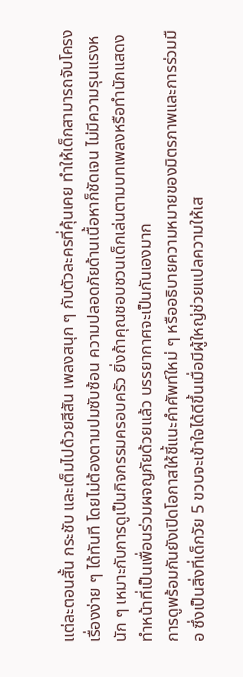แต่ละตอนสั้น กระชับ และเต็มไปด้วยสีสัน เพลงสนุก ๆ กับตัวละครที่คุ้นเคย ทำให้เด็กสามารถจับโครงเรื่องง่าย ๆ ได้ทันที โดยไม่ต้องตามปมซับซ้อน ความปลอดภัยด้านเนื้อหาก็ชัดเจน ไม่มีความรุนแรงหนัก ๆ เหมาะกับการดูเป็นกิจกรรมครอบครัว ยิ่งถ้าคุณชอบชวนเด็กเล่นตามบทเพลงหรือทำนักแสดงทำหน้าที่เป็นเพื่อนร่วมผจญภัยด้วยแล้ว บรรยากาศจะเป็นกันเองมาก
การดูพร้อมกันยังเปิดโอกาสให้ชี้แนะคำศัพท์ใหม่ ๆ หรืออธิบายความหมายของมิตรภาพและการร่วมมือ ซึ่งเป็นสิ่งที่เด็กวัย 5 ขวบจะเข้าใจได้ดีขึ้นเมื่อมีผู้ใหญ่ช่วยแปลความให้เส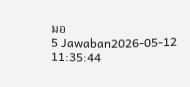มอ
5 Jawaban2026-05-12 11:35:44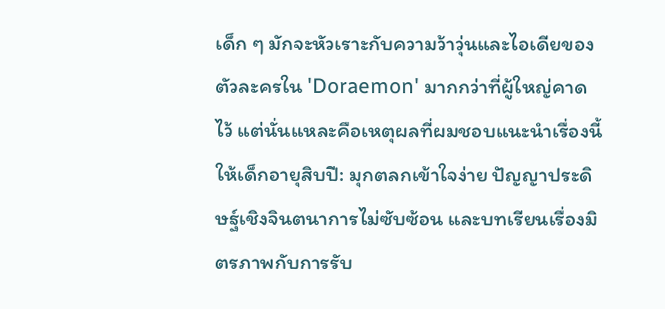เด็ก ๆ มักจะหัวเราะกับความว้าวุ่นและไอเดียของตัวละครใน 'Doraemon' มากกว่าที่ผู้ใหญ่คาดไว้ แต่นั่นแหละคือเหตุผลที่ผมชอบแนะนำเรื่องนี้ให้เด็กอายุสิบปี: มุกตลกเข้าใจง่าย ปัญญาประดิษฐ์เชิงจินตนาการไม่ซับซ้อน และบทเรียนเรื่องมิตรภาพกับการรับ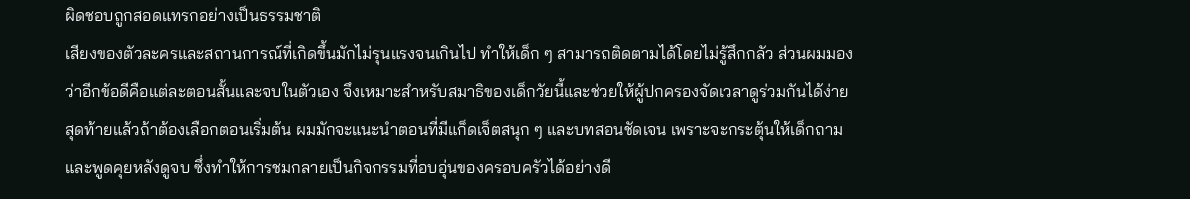ผิดชอบถูกสอดแทรกอย่างเป็นธรรมชาติ
เสียงของตัวละครและสถานการณ์ที่เกิดขึ้นมักไม่รุนแรงจนเกินไป ทำให้เด็ก ๆ สามารถติดตามได้โดยไม่รู้สึกกลัว ส่วนผมมองว่าอีกข้อดีคือแต่ละตอนสั้นและจบในตัวเอง จึงเหมาะสำหรับสมาธิของเด็กวัยนี้และช่วยให้ผู้ปกครองจัดเวลาดูร่วมกันได้ง่าย
สุดท้ายแล้วถ้าต้องเลือกตอนเริ่มต้น ผมมักจะแนะนำตอนที่มีแก็ดเจ็ตสนุก ๆ และบทสอนชัดเจน เพราะจะกระตุ้นให้เด็กถามและพูดคุยหลังดูจบ ซึ่งทำให้การชมกลายเป็นกิจกรรมที่อบอุ่นของครอบครัวได้อย่างดี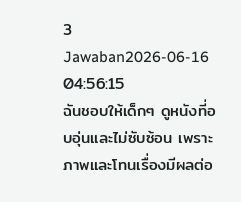3 Jawaban2026-06-16 04:56:15
ฉันชอบให้เด็กๆ ดูหนังที่อบอุ่นและไม่ซับซ้อน เพราะภาพและโทนเรื่องมีผลต่อ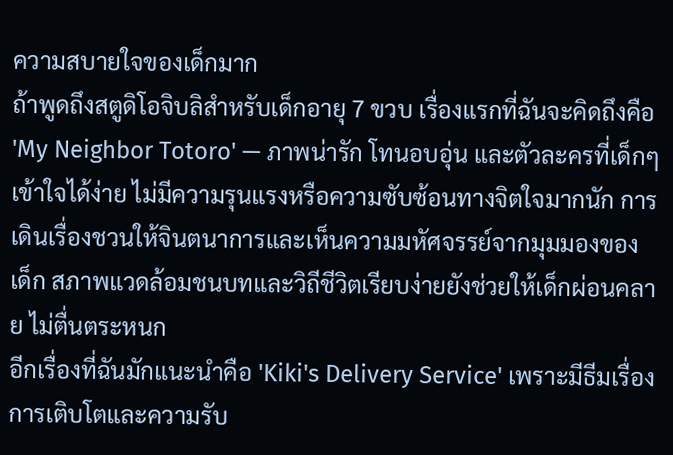ความสบายใจของเด็กมาก
ถ้าพูดถึงสตูดิโอจิบลิสำหรับเด็กอายุ 7 ขวบ เรื่องแรกที่ฉันจะคิดถึงคือ 'My Neighbor Totoro' — ภาพน่ารัก โทนอบอุ่น และตัวละครที่เด็กๆ เข้าใจได้ง่าย ไม่มีความรุนแรงหรือความซับซ้อนทางจิตใจมากนัก การเดินเรื่องชวนให้จินตนาการและเห็นความมหัศจรรย์จากมุมมองของเด็ก สภาพแวดล้อมชนบทและวิถีชีวิตเรียบง่ายยังช่วยให้เด็กผ่อนคลาย ไม่ตื่นตระหนก
อีกเรื่องที่ฉันมักแนะนำคือ 'Kiki's Delivery Service' เพราะมีธีมเรื่องการเติบโตและความรับ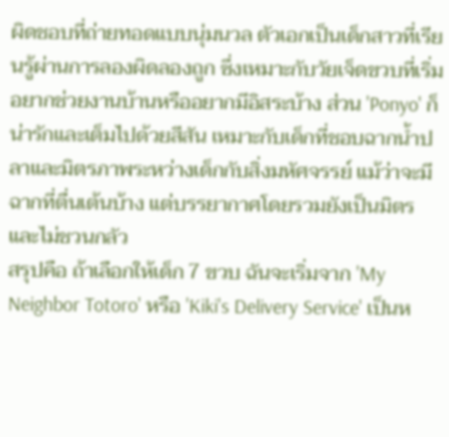ผิดชอบที่ถ่ายทอดแบบนุ่มนวล ตัวเอกเป็นเด็กสาวที่เรียนรู้ผ่านการลองผิดลองถูก ซึ่งเหมาะกับวัยเจ็ดขวบที่เริ่มอยากช่วยงานบ้านหรืออยากมีอิสระบ้าง ส่วน 'Ponyo' ก็น่ารักและเต็มไปด้วยสีสัน เหมาะกับเด็กที่ชอบฉากน้ำปลาและมิตรภาพระหว่างเด็กกับสิ่งมหัศจรรย์ แม้ว่าจะมีฉากที่ตื่นเต้นบ้าง แต่บรรยากาศโดยรวมยังเป็นมิตรและไม่ชวนกลัว
สรุปคือ ถ้าเลือกให้เด็ก 7 ขวบ ฉันจะเริ่มจาก 'My Neighbor Totoro' หรือ 'Kiki's Delivery Service' เป็นห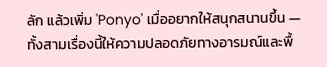ลัก แล้วเพิ่ม 'Ponyo' เมื่ออยากให้สนุกสนานขึ้น — ทั้งสามเรื่องนี้ให้ความปลอดภัยทางอารมณ์และพื้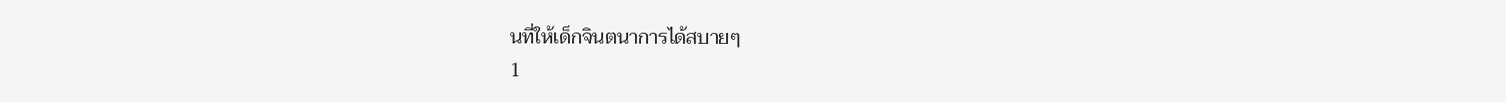นที่ให้เด็กจินตนาการได้สบายๆ
1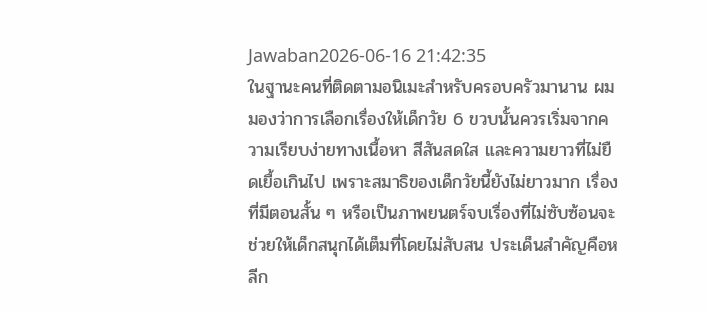Jawaban2026-06-16 21:42:35
ในฐานะคนที่ติดตามอนิเมะสำหรับครอบครัวมานาน ผมมองว่าการเลือกเรื่องให้เด็กวัย 6 ขวบนั้นควรเริ่มจากความเรียบง่ายทางเนื้อหา สีสันสดใส และความยาวที่ไม่ยืดเยื้อเกินไป เพราะสมาธิของเด็กวัยนี้ยังไม่ยาวมาก เรื่องที่มีตอนสั้น ๆ หรือเป็นภาพยนตร์จบเรื่องที่ไม่ซับซ้อนจะช่วยให้เด็กสนุกได้เต็มที่โดยไม่สับสน ประเด็นสำคัญคือหลีก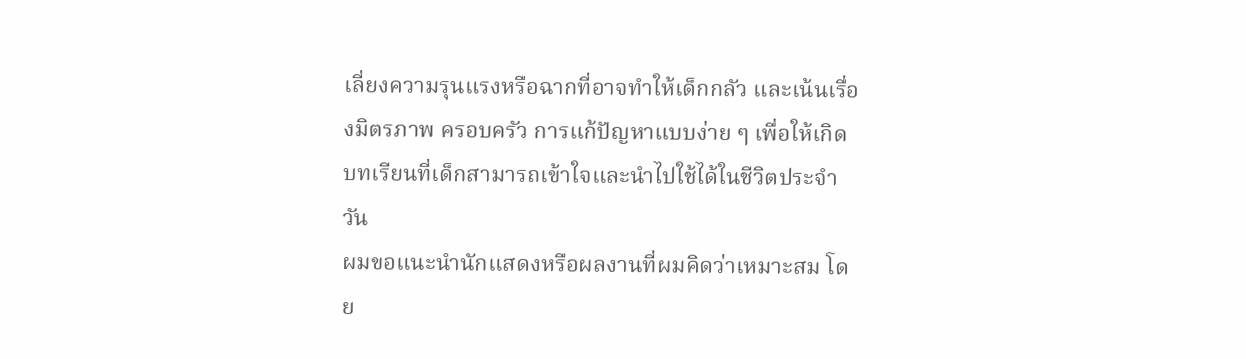เลี่ยงความรุนแรงหรือฉากที่อาจทำให้เด็กกลัว และเน้นเรื่องมิตรภาพ ครอบครัว การแก้ปัญหาแบบง่าย ๆ เพื่อให้เกิดบทเรียนที่เด็กสามารถเข้าใจและนำไปใช้ได้ในชีวิตประจำวัน
ผมขอแนะนำนักแสดงหรือผลงานที่ผมคิดว่าเหมาะสม โดย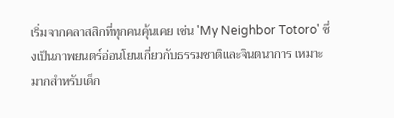เริ่มจากคลาสสิกที่ทุกคนคุ้นเคย เช่น 'My Neighbor Totoro' ซึ่งเป็นภาพยนตร์อ่อนโยนเกี่ยวกับธรรมชาติและจินตนาการ เหมาะมากสำหรับเด็ก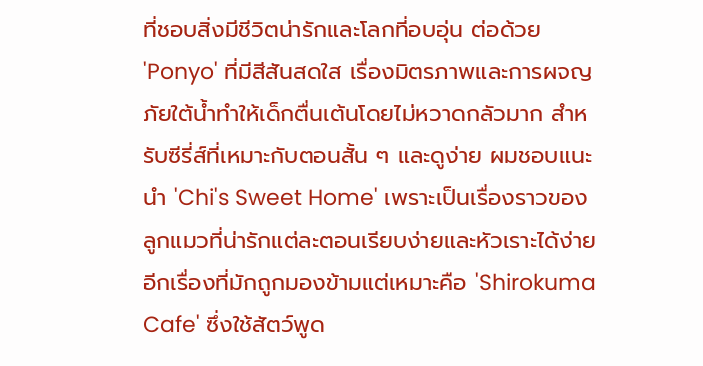ที่ชอบสิ่งมีชีวิตน่ารักและโลกที่อบอุ่น ต่อด้วย 'Ponyo' ที่มีสีสันสดใส เรื่องมิตรภาพและการผจญภัยใต้น้ำทำให้เด็กตื่นเต้นโดยไม่หวาดกลัวมาก สำหรับซีรี่ส์ที่เหมาะกับตอนสั้น ๆ และดูง่าย ผมชอบแนะนำ 'Chi's Sweet Home' เพราะเป็นเรื่องราวของลูกแมวที่น่ารักแต่ละตอนเรียบง่ายและหัวเราะได้ง่าย อีกเรื่องที่มักถูกมองข้ามแต่เหมาะคือ 'Shirokuma Cafe' ซึ่งใช้สัตว์พูด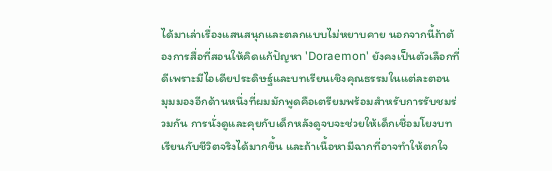ได้มาเล่าเรื่องแสนสนุกและตลกแบบไม่หยาบคาย นอกจากนี้ถ้าต้องการสื่อที่สอนให้คิดแก้ปัญหา 'Doraemon' ยังคงเป็นตัวเลือกที่ดีเพราะมีไอเดียประดิษฐ์และบทเรียนเชิงคุณธรรมในแต่ละตอน
มุมมองอีกด้านหนึ่งที่ผมมักพูดคือเตรียมพร้อมสำหรับการรับชมร่วมกัน การนั่งดูและคุยกับเด็กหลังดูจบจะช่วยให้เด็กเชื่อมโยงบทเรียนกับชีวิตจริงได้มากขึ้น และถ้าเนื้อหามีฉากที่อาจทำให้ตกใจ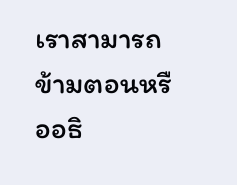เราสามารถข้ามตอนหรืออธิ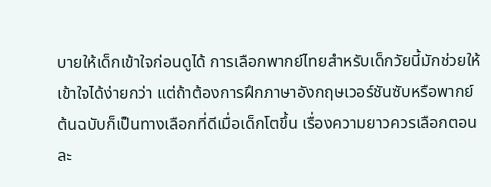บายให้เด็กเข้าใจก่อนดูได้ การเลือกพากย์ไทยสำหรับเด็กวัยนี้มักช่วยให้เข้าใจได้ง่ายกว่า แต่ถ้าต้องการฝึกภาษาอังกฤษเวอร์ชันซับหรือพากย์ต้นฉบับก็เป็นทางเลือกที่ดีเมื่อเด็กโตขึ้น เรื่องความยาวควรเลือกตอนละ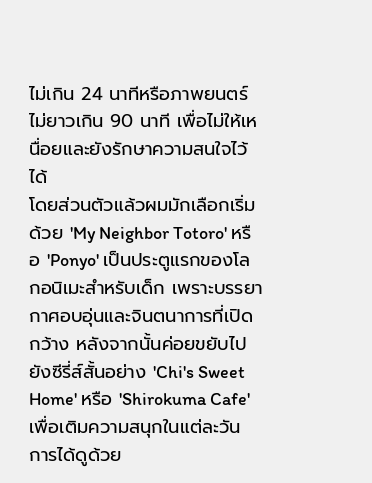ไม่เกิน 24 นาทีหรือภาพยนตร์ไม่ยาวเกิน 90 นาที เพื่อไม่ให้เหนื่อยและยังรักษาความสนใจไว้ได้
โดยส่วนตัวแล้วผมมักเลือกเริ่มด้วย 'My Neighbor Totoro' หรือ 'Ponyo' เป็นประตูแรกของโลกอนิเมะสำหรับเด็ก เพราะบรรยากาศอบอุ่นและจินตนาการที่เปิดกว้าง หลังจากนั้นค่อยขยับไปยังซีรี่ส์สั้นอย่าง 'Chi's Sweet Home' หรือ 'Shirokuma Cafe' เพื่อเติมความสนุกในแต่ละวัน การได้ดูด้วย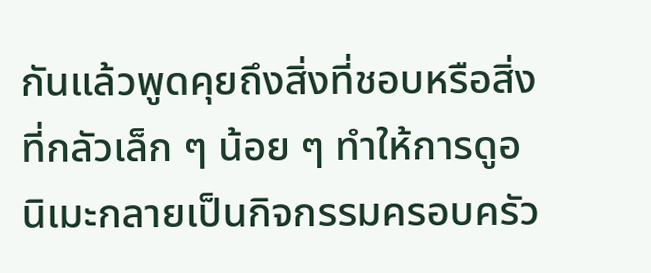กันแล้วพูดคุยถึงสิ่งที่ชอบหรือสิ่งที่กลัวเล็ก ๆ น้อย ๆ ทำให้การดูอนิเมะกลายเป็นกิจกรรมครอบครัว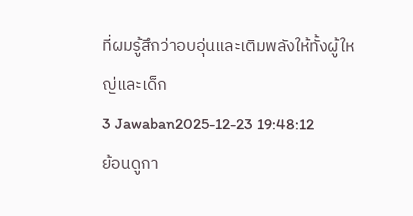ที่ผมรู้สึกว่าอบอุ่นและเติมพลังให้ทั้งผู้ใหญ่และเด็ก
3 Jawaban2025-12-23 19:48:12
ย้อนดูกา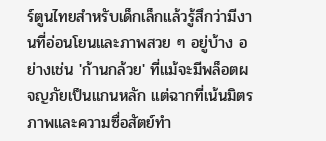ร์ตูนไทยสำหรับเด็กเล็กแล้วรู้สึกว่ามีงานที่อ่อนโยนและภาพสวย ๆ อยู่บ้าง อย่างเช่น 'ก้านกล้วย' ที่แม้จะมีพล็อตผจญภัยเป็นแกนหลัก แต่ฉากที่เน้นมิตรภาพและความซื่อสัตย์ทำ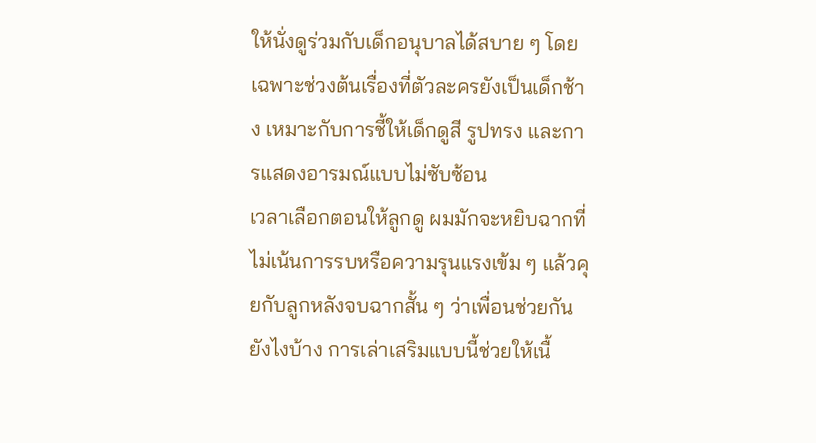ให้นั่งดูร่วมกับเด็กอนุบาลได้สบาย ๆ โดยเฉพาะช่วงต้นเรื่องที่ตัวละครยังเป็นเด็กช้าง เหมาะกับการชี้ให้เด็กดูสี รูปทรง และการแสดงอารมณ์แบบไม่ซับซ้อน
เวลาเลือกตอนให้ลูกดู ผมมักจะหยิบฉากที่ไม่เน้นการรบหรือความรุนแรงเข้ม ๆ แล้วคุยกับลูกหลังจบฉากสั้น ๆ ว่าเพื่อนช่วยกันยังไงบ้าง การเล่าเสริมแบบนี้ช่วยให้เนื้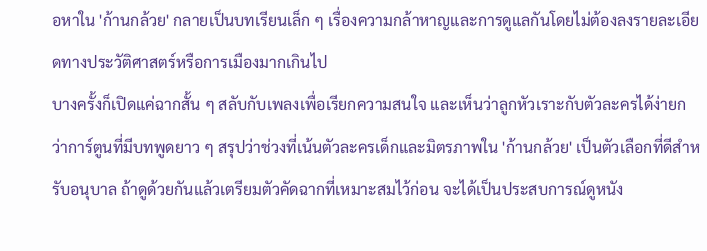อหาใน 'ก้านกล้วย' กลายเป็นบทเรียนเล็ก ๆ เรื่องความกล้าหาญและการดูแลกันโดยไม่ต้องลงรายละเอียดทางประวัติศาสตร์หรือการเมืองมากเกินไป
บางครั้งก็เปิดแค่ฉากสั้น ๆ สลับกับเพลงเพื่อเรียกความสนใจ และเห็นว่าลูกหัวเราะกับตัวละครได้ง่ายกว่าการ์ตูนที่มีบทพูดยาว ๆ สรุปว่าช่วงที่เน้นตัวละครเด็กและมิตรภาพใน 'ก้านกล้วย' เป็นตัวเลือกที่ดีสำหรับอนุบาล ถ้าดูด้วยกันแล้วเตรียมตัวคัดฉากที่เหมาะสมไว้ก่อน จะได้เป็นประสบการณ์ดูหนัง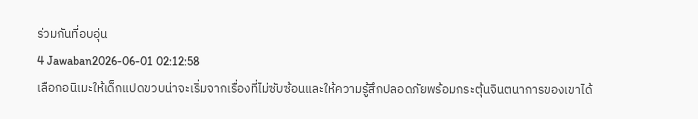ร่วมกันที่อบอุ่น
4 Jawaban2026-06-01 02:12:58
เลือกอนิเมะให้เด็กแปดขวบน่าจะเริ่มจากเรื่องที่ไม่ซับซ้อนและให้ความรู้สึกปลอดภัยพร้อมกระตุ้นจินตนาการของเขาได้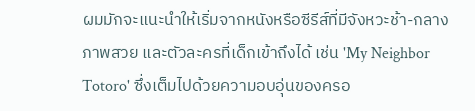ผมมักจะแนะนำให้เริ่มจากหนังหรือซีรีส์ที่มีจังหวะช้า-กลาง ภาพสวย และตัวละครที่เด็กเข้าถึงได้ เช่น 'My Neighbor Totoro' ซึ่งเต็มไปด้วยความอบอุ่นของครอ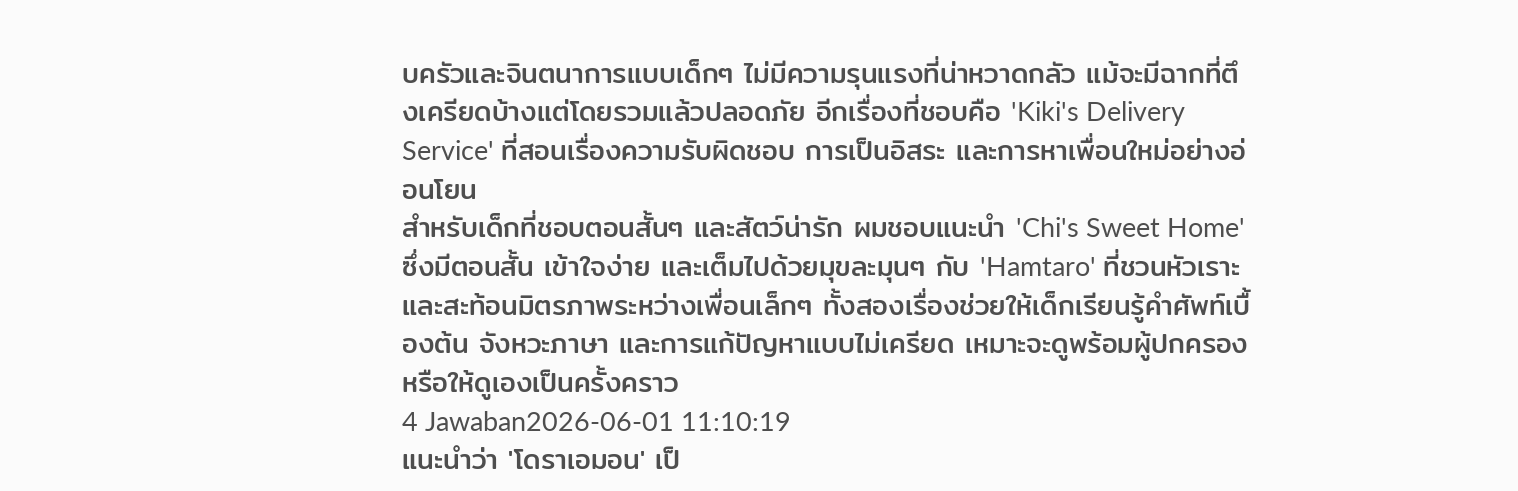บครัวและจินตนาการแบบเด็กๆ ไม่มีความรุนแรงที่น่าหวาดกลัว แม้จะมีฉากที่ตึงเครียดบ้างแต่โดยรวมแล้วปลอดภัย อีกเรื่องที่ชอบคือ 'Kiki's Delivery Service' ที่สอนเรื่องความรับผิดชอบ การเป็นอิสระ และการหาเพื่อนใหม่อย่างอ่อนโยน
สำหรับเด็กที่ชอบตอนสั้นๆ และสัตว์น่ารัก ผมชอบแนะนำ 'Chi's Sweet Home' ซึ่งมีตอนสั้น เข้าใจง่าย และเต็มไปด้วยมุขละมุนๆ กับ 'Hamtaro' ที่ชวนหัวเราะและสะท้อนมิตรภาพระหว่างเพื่อนเล็กๆ ทั้งสองเรื่องช่วยให้เด็กเรียนรู้คำศัพท์เบื้องต้น จังหวะภาษา และการแก้ปัญหาแบบไม่เครียด เหมาะจะดูพร้อมผู้ปกครองหรือให้ดูเองเป็นครั้งคราว
4 Jawaban2026-06-01 11:10:19
แนะนำว่า 'โดราเอมอน' เป็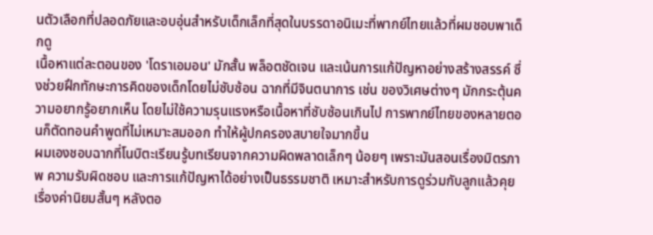นตัวเลือกที่ปลอดภัยและอบอุ่นสำหรับเด็กเล็กที่สุดในบรรดาอนิเมะที่พากย์ไทยแล้วที่ผมชอบพาเด็กดู
เนื้อหาแต่ละตอนของ 'โดราเอมอน' มักสั้น พล็อตชัดเจน และเน้นการแก้ปัญหาอย่างสร้างสรรค์ ซึ่งช่วยฝึกทักษะการคิดของเด็กโดยไม่ซับซ้อน ฉากที่มีจินตนาการ เช่น ของวิเศษต่างๆ มักกระตุ้นความอยากรู้อยากเห็น โดยไม่ใช้ความรุนแรงหรือเนื้อหาที่ซับซ้อนเกินไป การพากย์ไทยของหลายตอนก็ตัดทอนคำพูดที่ไม่เหมาะสมออก ทำให้ผู้ปกครองสบายใจมากขึ้น
ผมเองชอบฉากที่โนบิตะเรียนรู้บทเรียนจากความผิดพลาดเล็กๆ น้อยๆ เพราะมันสอนเรื่องมิตรภาพ ความรับผิดชอบ และการแก้ปัญหาได้อย่างเป็นธรรมชาติ เหมาะสำหรับการดูร่วมกับลูกแล้วคุยเรื่องค่านิยมสั้นๆ หลังตอ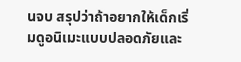นจบ สรุปว่าถ้าอยากให้เด็กเริ่มดูอนิเมะแบบปลอดภัยและ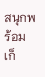สนุกพร้อมเก็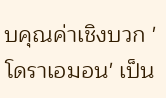บคุณค่าเชิงบวก 'โดราเอมอน' เป็น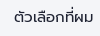ตัวเลือกที่ผม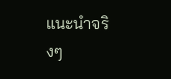แนะนำจริงๆ